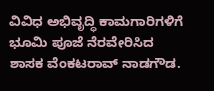ವಿವಿಧ ಅಭಿವೃದ್ಧಿ ಕಾಮಗಾರಿಗಳಿಗೆ ಭೂಮಿ ಪೂಜೆ ನೆರವೇರಿಸಿದ ಶಾಸಕ ವೆಂಕಟರಾವ್ ನಾಡಗೌಡ.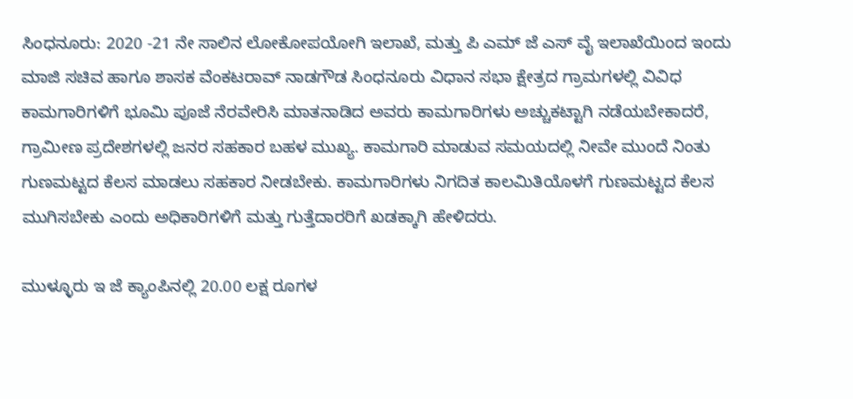ಸಿಂಧನೂರು: 2020 -21 ನೇ ಸಾಲಿನ ಲೋಕೋಪಯೋಗಿ ಇಲಾಖೆ, ಮತ್ತು ಪಿ ಎಮ್ ಜೆ ಎಸ್ ವೈ ಇಲಾಖೆಯಿಂದ ಇಂದು ಮಾಜಿ ಸಚಿವ ಹಾಗೂ ಶಾಸಕ ವೆಂಕಟರಾವ್ ನಾಡಗೌಡ ಸಿಂಧನೂರು ವಿಧಾನ ಸಭಾ ಕ್ಷೇತ್ರದ ಗ್ರಾಮಗಳಲ್ಲಿ ವಿವಿಧ ಕಾಮಗಾರಿಗಳಿಗೆ ಭೂಮಿ ಪೂಜೆ ನೆರವೇರಿಸಿ ಮಾತನಾಡಿದ ಅವರು ಕಾಮಗಾರಿಗಳು ಅಚ್ಚುಕಟ್ಟಾಗಿ ನಡೆಯಬೇಕಾದರೆ, ಗ್ರಾಮೀಣ ಪ್ರದೇಶಗಳಲ್ಲಿ ಜನರ ಸಹಕಾರ ಬಹಳ ಮುಖ್ಯ. ಕಾಮಗಾರಿ ಮಾಡುವ ಸಮಯದಲ್ಲಿ ನೀವೇ ಮುಂದೆ ನಿಂತು ಗುಣಮಟ್ಟದ ಕೆಲಸ ಮಾಡಲು ಸಹಕಾರ ನೀಡಬೇಕು. ಕಾಮಗಾರಿಗಳು ನಿಗದಿತ ಕಾಲಮಿತಿಯೊಳಗೆ ಗುಣಮಟ್ಟದ ಕೆಲಸ ಮುಗಿಸಬೇಕು ಎಂದು ಅಧಿಕಾರಿಗಳಿಗೆ ಮತ್ತು ಗುತ್ತೆದಾರರಿಗೆ ಖಡಕ್ಕಾಗಿ ಹೇಳಿದರು.

ಮುಳ್ಳೂರು ಇ ಜೆ ಕ್ಯಾಂಪಿನಲ್ಲಿ 20.00 ಲಕ್ಷ ರೂಗಳ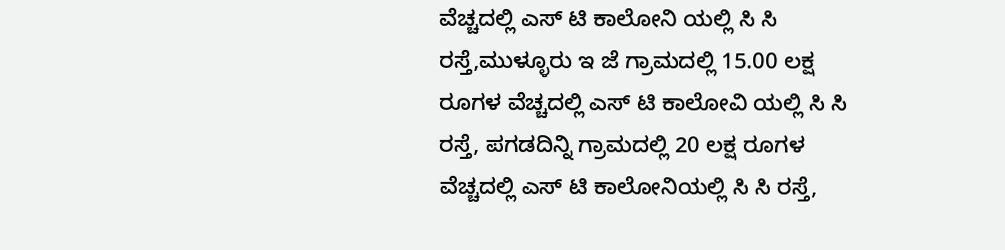ವೆಚ್ಚದಲ್ಲಿ ಎಸ್ ಟಿ ಕಾಲೋನಿ ಯಲ್ಲಿ ಸಿ ಸಿ ರಸ್ತೆ,ಮುಳ್ಳೂರು ಇ ಜೆ ಗ್ರಾಮದಲ್ಲಿ 15.00 ಲಕ್ಷ ರೂಗಳ ವೆಚ್ಚದಲ್ಲಿ ಎಸ್ ಟಿ ಕಾಲೋವಿ ಯಲ್ಲಿ ಸಿ ಸಿ ರಸ್ತೆ, ಪಗಡದಿನ್ನಿ ಗ್ರಾಮದಲ್ಲಿ 20 ಲಕ್ಷ ರೂಗಳ ವೆಚ್ಚದಲ್ಲಿ ಎಸ್ ಟಿ ಕಾಲೋನಿಯಲ್ಲಿ ಸಿ ಸಿ ರಸ್ತೆ,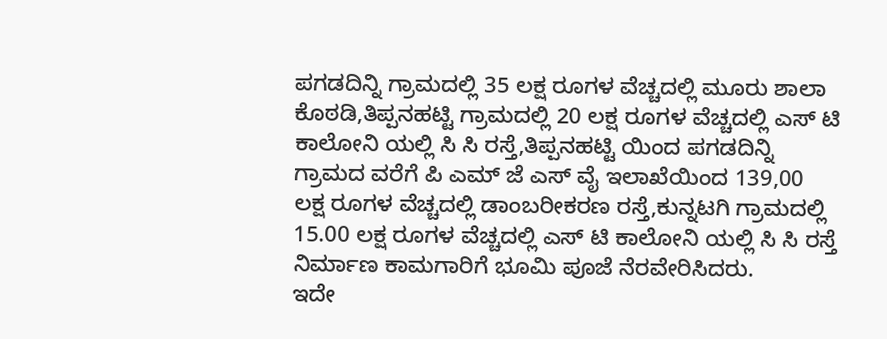ಪಗಡದಿನ್ನಿ ಗ್ರಾಮದಲ್ಲಿ 35 ಲಕ್ಷ ರೂಗಳ ವೆಚ್ಚದಲ್ಲಿ ಮೂರು ಶಾಲಾ ಕೊಠಡಿ,ತಿಪ್ಪನಹಟ್ಟಿ ಗ್ರಾಮದಲ್ಲಿ 20 ಲಕ್ಷ ರೂಗಳ ವೆಚ್ಚದಲ್ಲಿ ಎಸ್ ಟಿ ಕಾಲೋನಿ ಯಲ್ಲಿ ಸಿ ಸಿ ರಸ್ತೆ,ತಿಪ್ಪನಹಟ್ಟಿ ಯಿಂದ ಪಗಡದಿನ್ನಿ ಗ್ರಾಮದ ವರೆಗೆ ಪಿ ಎಮ್ ಜೆ ಎಸ್ ವೈ ಇಲಾಖೆಯಿಂದ 139,00 ಲಕ್ಷ ರೂಗಳ ವೆಚ್ಚದಲ್ಲಿ ಡಾಂಬರೀಕರಣ ರಸ್ತೆ,ಕುನ್ನಟಗಿ ಗ್ರಾಮದಲ್ಲಿ 15.00 ಲಕ್ಷ ರೂಗಳ ವೆಚ್ಚದಲ್ಲಿ ಎಸ್ ಟಿ ಕಾಲೋನಿ ಯಲ್ಲಿ ಸಿ ಸಿ ರಸ್ತೆ ನಿರ್ಮಾಣ ಕಾಮಗಾರಿಗೆ ಭೂಮಿ ಪೂಜೆ ನೆರವೇರಿಸಿದರು.
ಇದೇ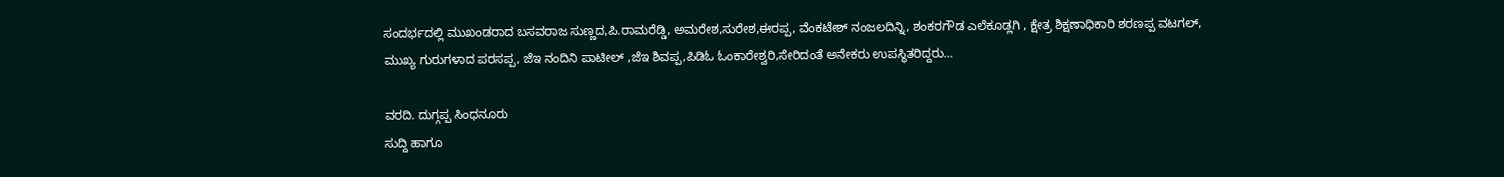ಸಂದರ್ಭದಲ್ಲಿ ಮುಖಂಡರಾದ ಬಸವರಾಜ ಸುಣ್ಣದ,ಪಿ.ರಾಮರೆಡ್ಡಿ, ಅಮರೇಶ,ಸುರೇಶ,ಈರಪ್ಪ, ವೆಂಕಟೇಶ್ ನಂಜಲದಿನ್ನಿ, ಶಂಕರಗೌಡ ಎಲೆಕೂಡ್ಲಗಿ , ಕ್ಷೇತ್ರ ಶಿಕ್ಷಣಾಧಿಕಾರಿ ಶರಣಪ್ಪ ವಟಗಲ್, ಮುಖ್ಯ ಗುರುಗಳಾದ ಪರಸಪ್ಪ, ಜೆಇ ನಂದಿನಿ ಪಾಟೀಲ್ ,ಜೆಇ ಶಿವಪ್ಪ,ಪಿಡಿಓ ಓಂಕಾರೇಶ್ವರಿ,ಸೇರಿದಂತೆ ಅನೇಕರು ಉಪಸ್ಥಿತರಿದ್ದರು…

ವರದಿ. ದುಗ್ಗಪ್ಪ ಸಿಂಧನೂರು
ಸುದ್ದಿ ಹಾಗೂ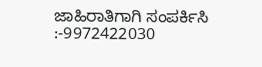ಜಾಹಿರಾತಿಗಾಗಿ ಸಂಪರ್ಕಿಸಿ :-9972422030